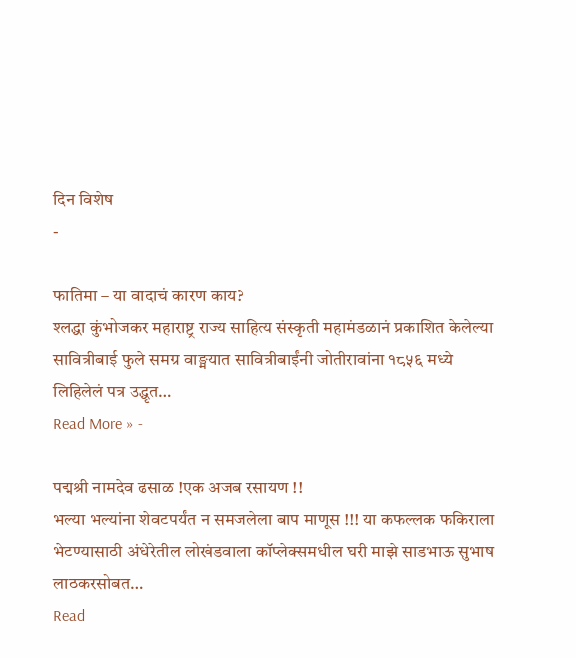दिन विशेष
-

फातिमा – या वादाचं कारण काय?
श्लद्धा कुंभोजकर महाराष्ट्र राज्य साहित्य संस्कृती महामंडळानं प्रकाशित केलेल्या सावित्रीबाई फुले समग्र वाङ्मयात सावित्रीबाईंनी जोतीरावांना १८५६ मध्ये लिहिलेलं पत्र उद्धृत…
Read More » -

पद्मश्री नामदेव ढसाळ !एक अजब रसायण !!
भल्या भल्यांना शेवटपर्यंत न समजलेला बाप माणूस !!! या कफल्लक फकिराला भेटण्यासाठी अंधेरेतील लोखंडवाला कॉप्लेक्समधील घरी माझे साडभाऊ सुभाष लाठकरसोबत…
Read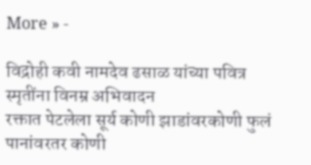More » -

विद्रोही कवी नामदेव ढसाळ यांच्या पवित्र स्मृतींना विनम्र अभिवादन
रक्तात पेटलेला सूर्य कोणी झाडांवरकोणी फुलं पानांवरतर कोणी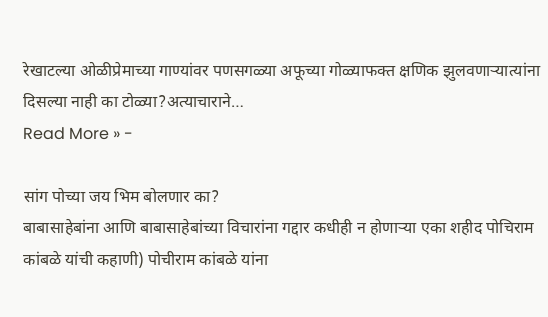रेखाटल्या ओळीप्रेमाच्या गाण्यांवर पणसगळ्या अफूच्या गोळ्याफक्त क्षणिक झुलवणाऱ्यात्यांना दिसल्या नाही का टोळ्या?अत्याचाराने…
Read More » -

सांग पोच्या जय भिम बोलणार का?
बाबासाहेबांना आणि बाबासाहेबांच्या विचारांना गद्दार कधीही न होणाऱ्या एका शहीद पोचिराम कांबळे यांची कहाणी) पोचीराम कांबळे यांना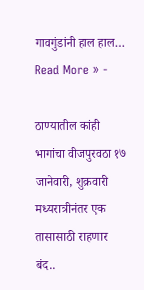गावगुंडांनी हाल हाल…
Read More » -

ठाण्यातील कांही भागांचा वीजपुरवठा १७ जानेवारी, शुक्रवारी मध्यरात्रीनंतर एक तासासाठी राहणार बंद..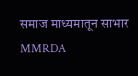समाज माध्यमातून साभार MMRDA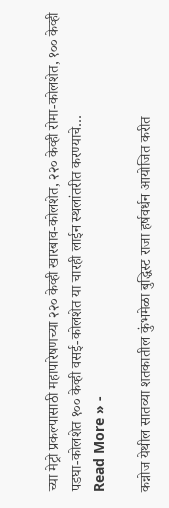च्या मेट्रो प्रकल्पासाठी महापारेषणच्या २२० केव्ही खारबाव-कोलशेत, २२० केव्ही रोमा-कोलशेत, १०० केव्ही पडघा-कोलशेत १०० केव्ही वसई-कोलशेत या चारही लाईन स्थलांतरीत करण्याचे…
Read More » -

कन्नोज येथील सातव्या शतकातील कुंभमेळा बुद्धिस्ट राजा हर्षवर्धन आयोजित करीत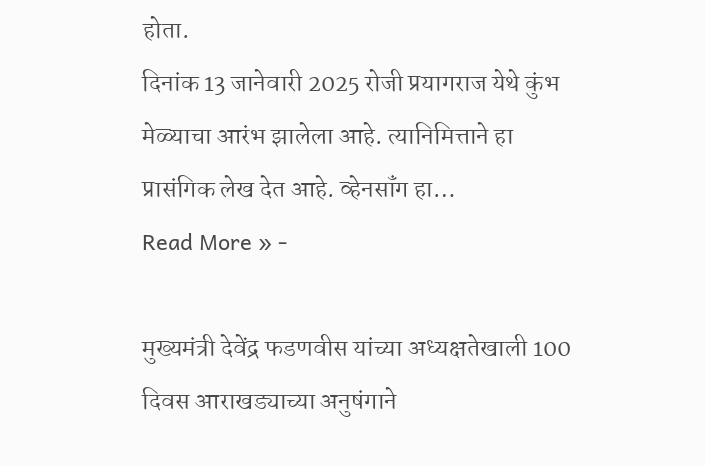होता.
दिनांक 13 जानेवारी 2025 रोजी प्रयागराज येथे कुंभ मेळ्याचा आरंभ झालेला आहे. त्यानिमित्ताने हा प्रासंगिक लेख देत आहे. व्हेनसॉंग हा…
Read More » -

मुख्यमंत्री देवेंद्र फडणवीस यांच्या अध्यक्षतेखाली 100 दिवस आराखड्याच्या अनुषंगाने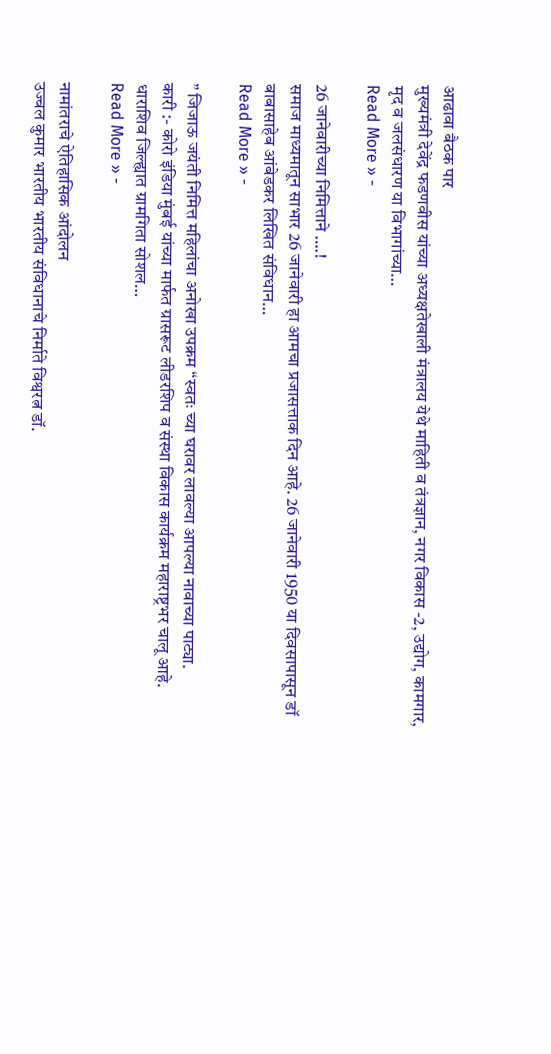आढावा बैठक पार
मुख्यमंत्री देवेंद्र फडणवीस यांच्या अध्यक्षतेखाली मंत्रालय येथे माहिती व तंत्रज्ञान, नगर विकास -2, उद्योग, कामगार, मृद व जलसंधारण या विभागांच्या…
Read More » -

26 जानेवारीच्या निमित्ताने ….!
समाज माध्यमातून साभार 26 जानेवारी हा आमचा प्रजासत्ताक दिन आहे. 26 जानेवारी 1950 या दिवसापासून डॉ बाबासाहेब आंबेडकर लिखित संविधान…
Read More » -

” जिजाऊ जयंती निमित्त महिलांचा अनोखा उपक्रम “स्वतः च्या घरावर लावल्या आपल्या नावाच्या पाट्या.
कारी :- कोरो इंडिया मुंबई यांच्या मार्फत ग्रासरूट लीडरशिप व संस्था विकास कार्यक्रम महाराष्ट्रभर चालू आहे. धाराशिव जिल्ह्यात ग्रामगिता सोशल…
Read More » -

नामांतराचे ऐतिहासिक आंदोलन
उज्वल कुमार भारतीय भारतीय संविधानाचे निर्माते विश्वरत्न डॉ.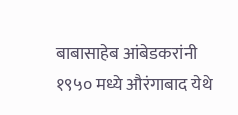बाबासाहेब आंबेडकरांनी १९५० मध्ये औरंगाबाद येथे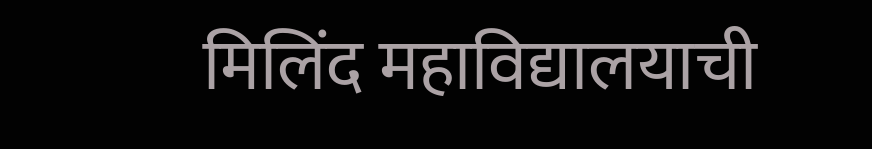मिलिंद महाविद्यालयाची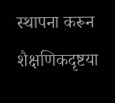स्थापना करून शैक्षणिकदृष्टया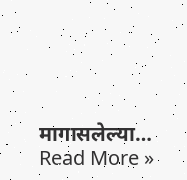मागासलेल्या…
Read More »